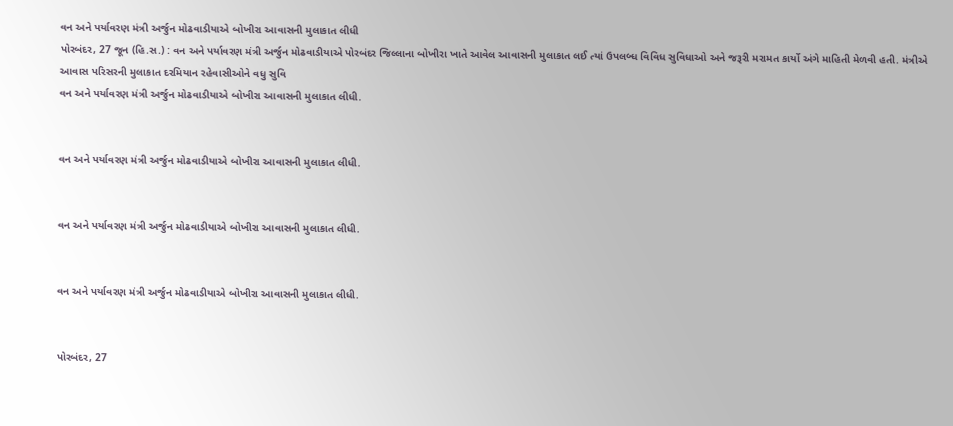વન અને પર્યાવરણ મંત્રી અર્જુન મોઢવાડીયાએ બોખીરા આવાસની મુલાકાત લીધી
પોરબંદર, 27 જૂન (હિ.સ.) : વન અને પર્યાવરણ મંત્રી અર્જુન મોઢવાડીયાએ પોરબંદર જિલ્લાના બોખીરા ખાતે આવેલ આવાસની મુલાકાત લઈ ત્યાં ઉપલબ્ધ વિવિધ સુવિધાઓ અને જરૂરી મરામત કાર્યો અંગે માહિતી મેળવી હતી. મંત્રીએ આવાસ પરિસરની મુલાકાત દરમિયાન રહેવાસીઓને વધુ સુવિ
વન અને પર્યાવરણ મંત્રી અર્જુન મોઢવાડીયાએ બોખીરા આવાસની મુલાકાત લીધી.


વન અને પર્યાવરણ મંત્રી અર્જુન મોઢવાડીયાએ બોખીરા આવાસની મુલાકાત લીધી.


વન અને પર્યાવરણ મંત્રી અર્જુન મોઢવાડીયાએ બોખીરા આવાસની મુલાકાત લીધી.


વન અને પર્યાવરણ મંત્રી અર્જુન મોઢવાડીયાએ બોખીરા આવાસની મુલાકાત લીધી.


પોરબંદર, 27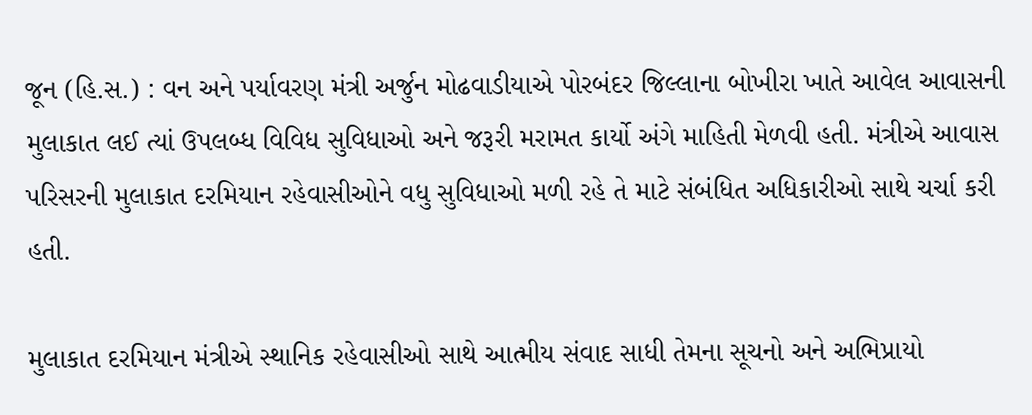જૂન (હિ.સ.) : વન અને પર્યાવરણ મંત્રી અર્જુન મોઢવાડીયાએ પોરબંદર જિલ્લાના બોખીરા ખાતે આવેલ આવાસની મુલાકાત લઈ ત્યાં ઉપલબ્ધ વિવિધ સુવિધાઓ અને જરૂરી મરામત કાર્યો અંગે માહિતી મેળવી હતી. મંત્રીએ આવાસ પરિસરની મુલાકાત દરમિયાન રહેવાસીઓને વધુ સુવિધાઓ મળી રહે તે માટે સંબંધિત અધિકારીઓ સાથે ચર્ચા કરી હતી.

મુલાકાત દરમિયાન મંત્રીએ સ્થાનિક રહેવાસીઓ સાથે આત્મીય સંવાદ સાધી તેમના સૂચનો અને અભિપ્રાયો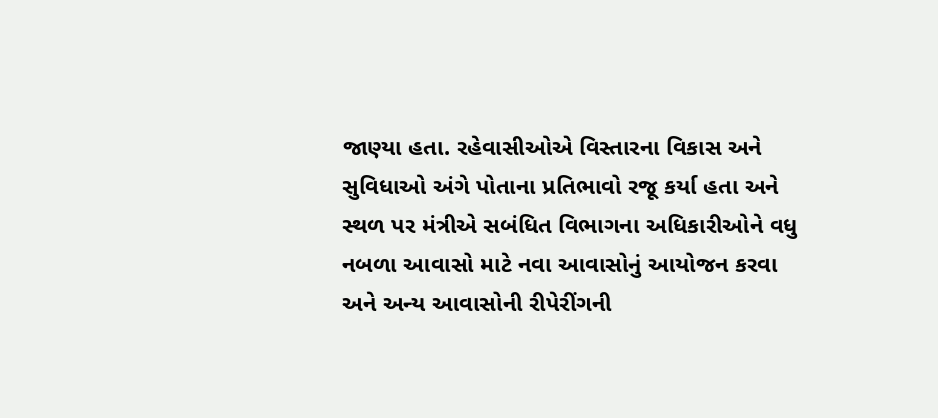જાણ્યા હતા. રહેવાસીઓએ વિસ્તારના વિકાસ અને સુવિધાઓ અંગે પોતાના પ્રતિભાવો રજૂ કર્યા હતા અને સ્થળ પર મંત્રીએ સબંધિત વિભાગના અધિકારીઓને વધુ નબળા આવાસો માટે નવા આવાસોનું આયોજન કરવા અને અન્ય આવાસોની રીપેરીંગની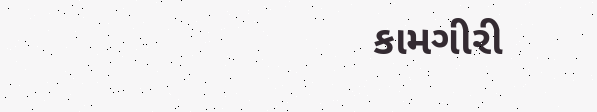કામગીરી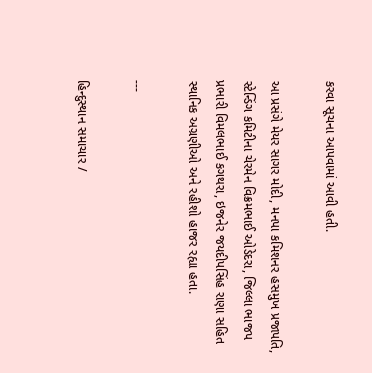કરવા સૂચના આપવામાં આવી હતી.

આ પ્રસંગે મેયર સાગર મોદી, મનપા કમિશનર હસમુખ પ્રજાપતિ, સ્ટેન્ડિંગ કમિટીના ચેરમેન વિક્રમભાઈ ઓડેદરા, જિલ્લા ભાજપ પ્રભારી વિમલભાઈ કગથરા, ઇજનેર જયદીપસિંહ રાણા સહિત સ્થાનિક અગ્રણીઓ અને રહીશો હાજર રહ્યા હતા.

---

હિન્દુસ્થાન સમાચાર /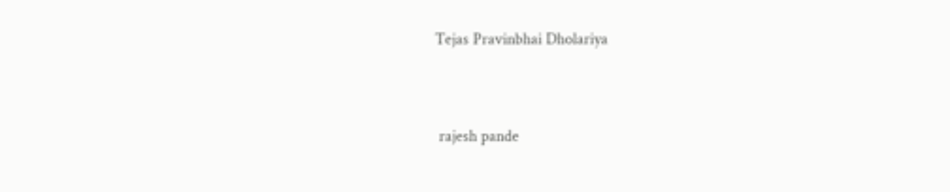Tejas Pravinbhai Dholariya


 rajesh pande